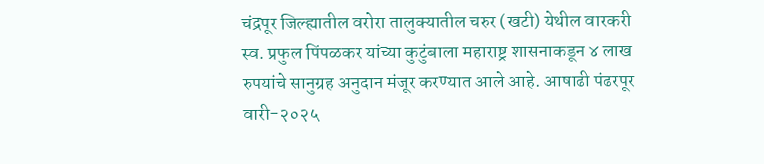चंद्रपूर जिल्ह्यातील वरोरा तालुक्यातील चरुर (खटी) येथील वारकरी स्व. प्रफुल पिंपळकर यांच्या कुटुंबाला महाराष्ट्र शासनाकडून ४ लाख रुपयांचे सानुग्रह अनुदान मंजूर करण्यात आले आहे. आषाढी पंढरपूर वारी-२०२५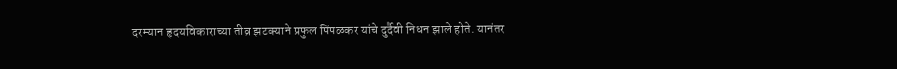दरम्यान हृदयविकाराच्या तीव्र झटक्याने प्रफुल पिंपळकर यांचे दुर्दैवी निधन झाले होते. यानंतर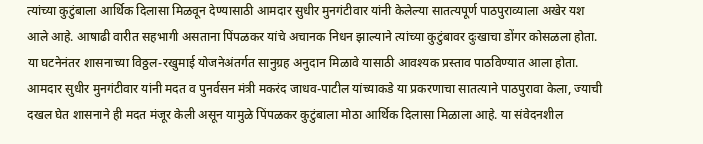त्यांच्या कुटुंबाला आर्थिक दिलासा मिळवून देण्यासाठी आमदार सुधीर मुनगंटीवार यांनी केलेल्या सातत्यपूर्ण पाठपुराव्याला अखेर यश आले आहे. आषाढी वारीत सहभागी असताना पिंपळकर यांचे अचानक निधन झाल्याने त्यांच्या कुटुंबावर दुःखाचा डोंगर कोसळला होता. या घटनेनंतर शासनाच्या विठ्ठल-रखुमाई योजनेअंतर्गत सानुग्रह अनुदान मिळावे यासाठी आवश्यक प्रस्ताव पाठविण्यात आला होता. आमदार सुधीर मुनगंटीवार यांनी मदत व पुनर्वसन मंत्री मकरंद जाधव-पाटील यांच्याकडे या प्रकरणाचा सातत्याने पाठपुरावा केला, ज्याची दखल घेत शासनाने ही मदत मंजूर केली असून यामुळे पिंपळकर कुटुंबाला मोठा आर्थिक दिलासा मिळाला आहे. या संवेदनशील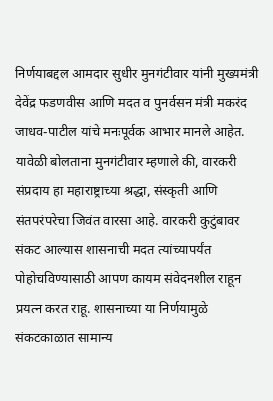निर्णयाबद्दल आमदार सुधीर मुनगंटीवार यांनी मुख्यमंत्री देवेंद्र फडणवीस आणि मदत व पुनर्वसन मंत्री मकरंद जाधव-पाटील यांचे मनःपूर्वक आभार मानले आहेत. यावेळी बोलताना मुनगंटीवार म्हणाले की, वारकरी संप्रदाय हा महाराष्ट्राच्या श्रद्धा, संस्कृती आणि संतपरंपरेचा जिवंत वारसा आहे. वारकरी कुटुंबावर संकट आल्यास शासनाची मदत त्यांच्यापर्यंत पोहोचविण्यासाठी आपण कायम संवेदनशील राहून प्रयत्न करत राहू. शासनाच्या या निर्णयामुळे संकटकाळात सामान्य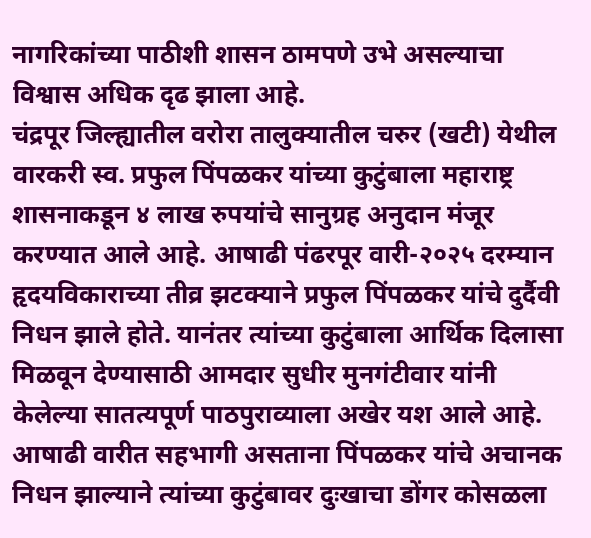नागरिकांच्या पाठीशी शासन ठामपणे उभे असल्याचा विश्वास अधिक दृढ झाला आहे.
चंद्रपूर जिल्ह्यातील वरोरा तालुक्यातील चरुर (खटी) येथील वारकरी स्व. प्रफुल पिंपळकर यांच्या कुटुंबाला महाराष्ट्र शासनाकडून ४ लाख रुपयांचे सानुग्रह अनुदान मंजूर करण्यात आले आहे. आषाढी पंढरपूर वारी-२०२५ दरम्यान हृदयविकाराच्या तीव्र झटक्याने प्रफुल पिंपळकर यांचे दुर्दैवी निधन झाले होते. यानंतर त्यांच्या कुटुंबाला आर्थिक दिलासा मिळवून देण्यासाठी आमदार सुधीर मुनगंटीवार यांनी केलेल्या सातत्यपूर्ण पाठपुराव्याला अखेर यश आले आहे. आषाढी वारीत सहभागी असताना पिंपळकर यांचे अचानक निधन झाल्याने त्यांच्या कुटुंबावर दुःखाचा डोंगर कोसळला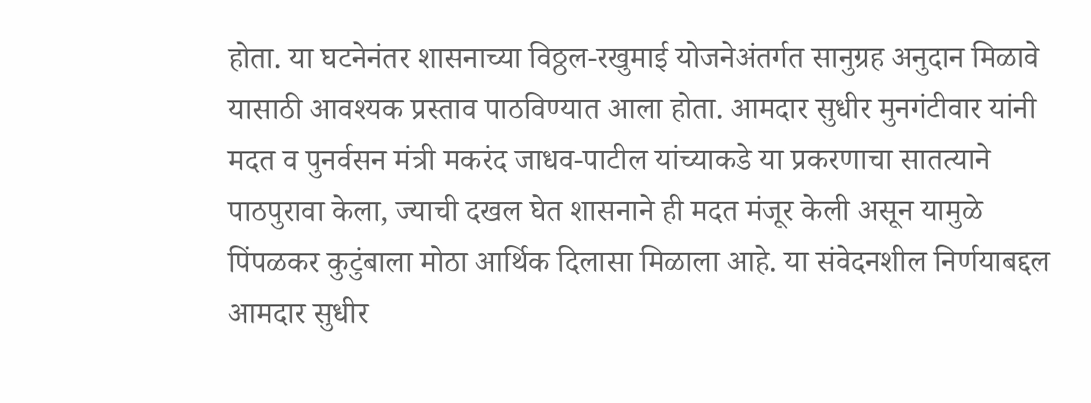होता. या घटनेनंतर शासनाच्या विठ्ठल-रखुमाई योजनेअंतर्गत सानुग्रह अनुदान मिळावे यासाठी आवश्यक प्रस्ताव पाठविण्यात आला होता. आमदार सुधीर मुनगंटीवार यांनी मदत व पुनर्वसन मंत्री मकरंद जाधव-पाटील यांच्याकडे या प्रकरणाचा सातत्याने पाठपुरावा केला, ज्याची दखल घेत शासनाने ही मदत मंजूर केली असून यामुळे पिंपळकर कुटुंबाला मोठा आर्थिक दिलासा मिळाला आहे. या संवेदनशील निर्णयाबद्दल आमदार सुधीर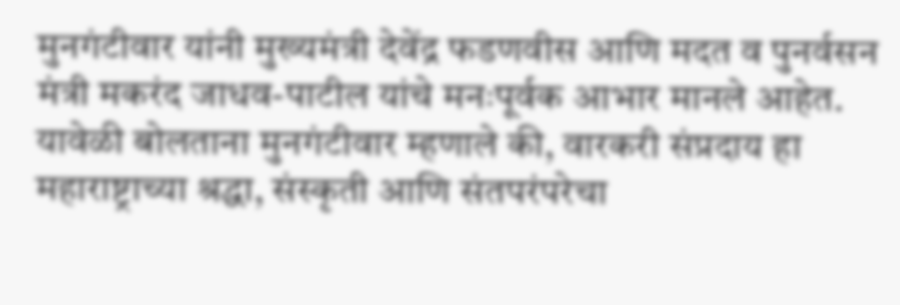मुनगंटीवार यांनी मुख्यमंत्री देवेंद्र फडणवीस आणि मदत व पुनर्वसन मंत्री मकरंद जाधव-पाटील यांचे मनःपूर्वक आभार मानले आहेत. यावेळी बोलताना मुनगंटीवार म्हणाले की, वारकरी संप्रदाय हा महाराष्ट्राच्या श्रद्धा, संस्कृती आणि संतपरंपरेचा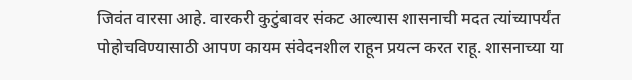जिवंत वारसा आहे. वारकरी कुटुंबावर संकट आल्यास शासनाची मदत त्यांच्यापर्यंत पोहोचविण्यासाठी आपण कायम संवेदनशील राहून प्रयत्न करत राहू. शासनाच्या या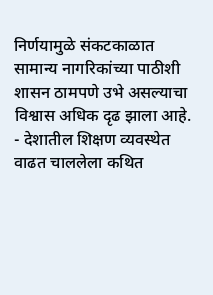निर्णयामुळे संकटकाळात सामान्य नागरिकांच्या पाठीशी शासन ठामपणे उभे असल्याचा विश्वास अधिक दृढ झाला आहे.
- देशातील शिक्षण व्यवस्थेत वाढत चाललेला कथित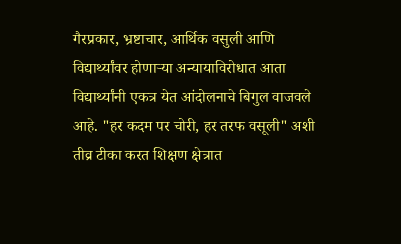गैरप्रकार, भ्रष्टाचार, आर्थिक वसुली आणि विद्यार्थ्यांवर होणाऱ्या अन्यायाविरोधात आता विद्यार्थ्यांनी एकत्र येत आंदोलनाचे बिगुल वाजवले आहे. "हर कदम पर चोरी, हर तरफ वसूली" अशी तीव्र टीका करत शिक्षण क्षेत्रात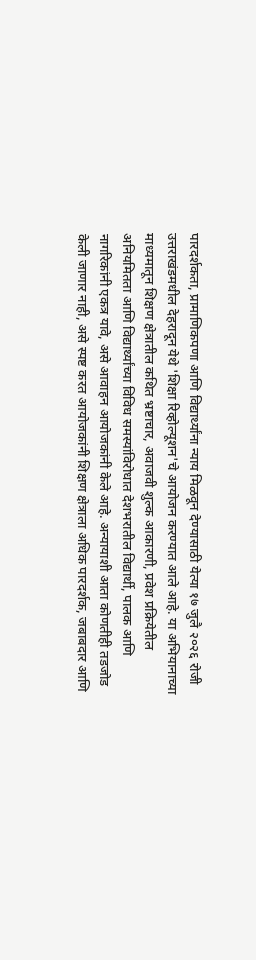पारदर्शकता, प्रामाणिकपणा आणि विद्यार्थ्यांना न्याय मिळवून देण्यासाठी येत्या १७ जुलै २०२६ रोजी उत्तराखंडमधील देहरादून येथे 'शिक्षा रिव्होल्यूशन'चे आयोजन करण्यात आले आहे. या अभियानाच्या माध्यमातून शिक्षण क्षेत्रातील कथित भ्रष्टाचार, अवाजवी शुल्क आकारणी, प्रवेश प्रक्रियेतील अनियमितता आणि विद्यार्थ्यांच्या विविध समस्यांविरोधात देशभरातील विद्यार्थी, पालक आणि नागरिकांनी एकत्र यावे, असे आवाहन आयोजकांनी केले आहे. अन्यायाशी आता कोणतीही तडजोड केली जाणार नाही, असे स्पष्ट करत आयोजकांनी शिक्षण क्षेत्राला अधिक पारदर्शक, जबाबदार आणि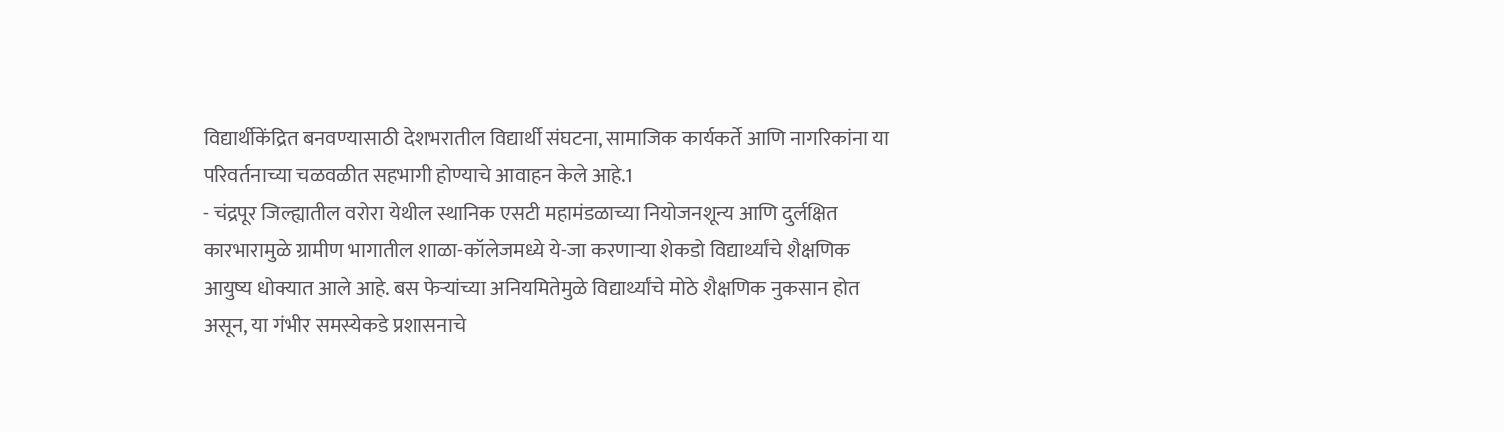विद्यार्थीकेंद्रित बनवण्यासाठी देशभरातील विद्यार्थी संघटना, सामाजिक कार्यकर्ते आणि नागरिकांना या परिवर्तनाच्या चळवळीत सहभागी होण्याचे आवाहन केले आहे.1
- चंद्रपूर जिल्ह्यातील वरोरा येथील स्थानिक एसटी महामंडळाच्या नियोजनशून्य आणि दुर्लक्षित कारभारामुळे ग्रामीण भागातील शाळा-कॉलेजमध्ये ये-जा करणाऱ्या शेकडो विद्यार्थ्यांचे शैक्षणिक आयुष्य धोक्यात आले आहे. बस फेऱ्यांच्या अनियमितेमुळे विद्यार्थ्यांचे मोठे शैक्षणिक नुकसान होत असून, या गंभीर समस्येकडे प्रशासनाचे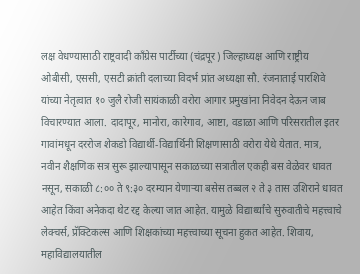लक्ष वेधण्यासाठी राष्ट्रवादी काँग्रेस पार्टीच्या (चंद्रपूर) जिल्हाध्यक्ष आणि राष्ट्रीय ओबीसी, एससी, एसटी क्रांती दलाच्या विदर्भ प्रांत अध्यक्षा सौ. रंजनाताई पारशिवे यांच्या नेतृत्वात १० जुलै रोजी सायंकाळी वरोरा आगार प्रमुखांना निवेदन देऊन जाब विचारण्यात आला. दादापूर, मानोरा, कारेगाव, आष्टा, वडाळा आणि परिसरातील इतर गावांमधून दररोज शेकडो विद्यार्थी-विद्यार्थिनी शिक्षणासाठी वरोरा येथे येतात. मात्र, नवीन शैक्षणिक सत्र सुरू झाल्यापासून सकाळच्या सत्रातील एकही बस वेळेवर धावत नसून, सकाळी ८:०० ते ९:३० दरम्यान येणाऱ्या बसेस तब्बल २ ते ३ तास उशिराने धावत आहेत किंवा अनेकदा थेट रद्द केल्या जात आहेत. यामुळे विद्यार्थ्यांचे सुरुवातीचे महत्त्वाचे लेक्चर्स, प्रॅक्टिकल्स आणि शिक्षकांच्या महत्त्वाच्या सूचना हुकत आहेत. शिवाय, महाविद्यालयातील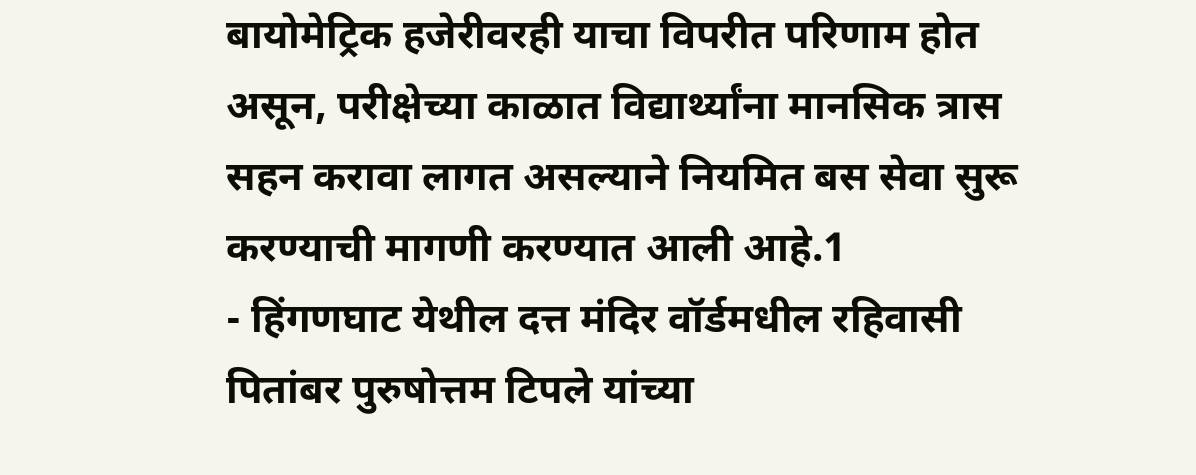बायोमेट्रिक हजेरीवरही याचा विपरीत परिणाम होत असून, परीक्षेच्या काळात विद्यार्थ्यांना मानसिक त्रास सहन करावा लागत असल्याने नियमित बस सेवा सुरू करण्याची मागणी करण्यात आली आहे.1
- हिंगणघाट येथील दत्त मंदिर वॉर्डमधील रहिवासी पितांबर पुरुषोत्तम टिपले यांच्या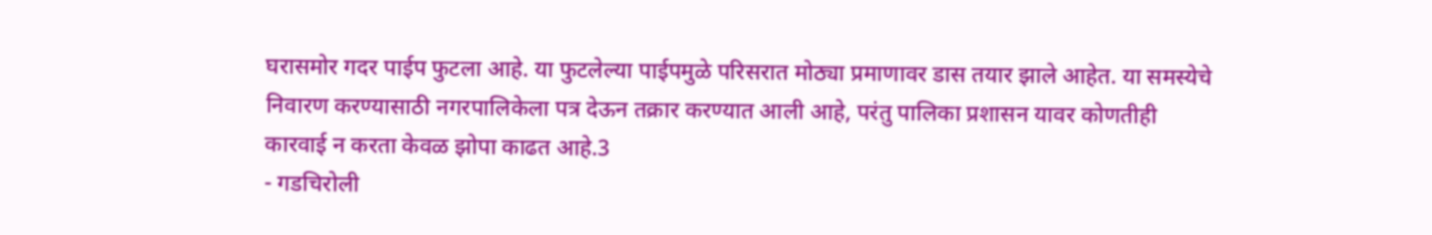घरासमोर गदर पाईप फुटला आहे. या फुटलेल्या पाईपमुळे परिसरात मोठ्या प्रमाणावर डास तयार झाले आहेत. या समस्येचे निवारण करण्यासाठी नगरपालिकेला पत्र देऊन तक्रार करण्यात आली आहे, परंतु पालिका प्रशासन यावर कोणतीही कारवाई न करता केवळ झोपा काढत आहे.3
- गडचिरोली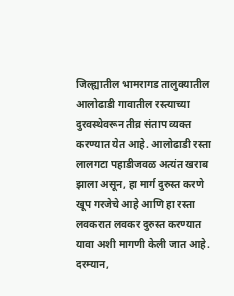जिल्ह्यातील भामरागड तालुक्यातील आलोढाडी गावातील रस्त्याच्या दुरवस्थेवरून तीव्र संताप व्यक्त करण्यात येत आहे. आलोढाडी रस्ता लालगटा पहाडीजवळ अत्यंत खराब झाला असून, हा मार्ग दुरुस्त करणे खूप गरजेचे आहे आणि हा रस्ता लवकरात लवकर दुरुस्त करण्यात यावा अशी मागणी केली जात आहे. दरम्यान,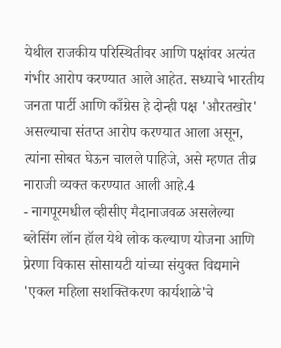येथील राजकीय परिस्थितीवर आणि पक्षांवर अत्यंत गंभीर आरोप करण्यात आले आहेत. सध्याचे भारतीय जनता पार्टी आणि काँग्रेस हे दोन्ही पक्ष 'औरतखोर' असल्याचा संतप्त आरोप करण्यात आला असून, त्यांना सोबत घेऊन चालले पाहिजे, असे म्हणत तीव्र नाराजी व्यक्त करण्यात आली आहे.4
- नागपूरमधील व्हीसीए मैदानाजवळ असलेल्या ब्लेसिंग लॉन हॉल येथे लोक कल्याण योजना आणि प्रेरणा विकास सोसायटी यांच्या संयुक्त विद्यमाने 'एकल महिला सशक्तिकरण कार्यशाळे'चे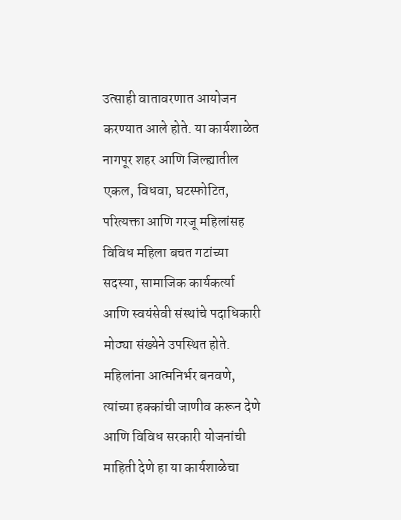उत्साही वातावरणात आयोजन करण्यात आले होते. या कार्यशाळेत नागपूर शहर आणि जिल्ह्यातील एकल, विधवा, घटस्फोटित, परित्यक्ता आणि गरजू महिलांसह विविध महिला बचत गटांच्या सदस्या, सामाजिक कार्यकर्त्या आणि स्वयंसेवी संस्थांचे पदाधिकारी मोठ्या संख्येने उपस्थित होते. महिलांना आत्मनिर्भर बनवणे, त्यांच्या हक्कांची जाणीव करून देणे आणि विविध सरकारी योजनांची माहिती देणे हा या कार्यशाळेचा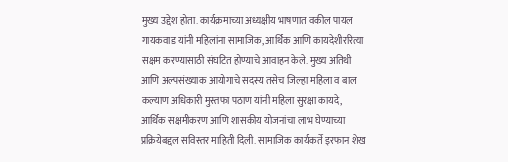मुख्य उद्देश होता. कार्यक्रमाच्या अध्यक्षीय भाषणात वकील पायल गायकवाड यांनी महिलांना सामाजिक, आर्थिक आणि कायदेशीररित्या सक्षम करण्यासाठी संघटित होण्याचे आवाहन केले. मुख्य अतिथी आणि अल्पसंख्याक आयोगाचे सदस्य तसेच जिल्हा महिला व बाल कल्याण अधिकारी मुस्तफा पठाण यांनी महिला सुरक्षा कायदे, आर्थिक सक्षमीकरण आणि शासकीय योजनांचा लाभ घेण्याच्या प्रक्रियेबद्दल सविस्तर माहिती दिली. सामाजिक कार्यकर्ते इरफान शेख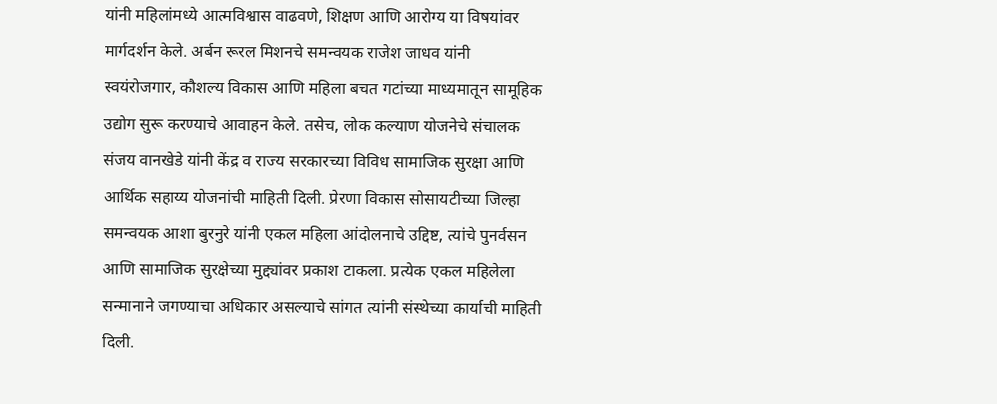यांनी महिलांमध्ये आत्मविश्वास वाढवणे, शिक्षण आणि आरोग्य या विषयांवर मार्गदर्शन केले. अर्बन रूरल मिशनचे समन्वयक राजेश जाधव यांनी स्वयंरोजगार, कौशल्य विकास आणि महिला बचत गटांच्या माध्यमातून सामूहिक उद्योग सुरू करण्याचे आवाहन केले. तसेच, लोक कल्याण योजनेचे संचालक संजय वानखेडे यांनी केंद्र व राज्य सरकारच्या विविध सामाजिक सुरक्षा आणि आर्थिक सहाय्य योजनांची माहिती दिली. प्रेरणा विकास सोसायटीच्या जिल्हा समन्वयक आशा बुरनुरे यांनी एकल महिला आंदोलनाचे उद्दिष्ट, त्यांचे पुनर्वसन आणि सामाजिक सुरक्षेच्या मुद्द्यांवर प्रकाश टाकला. प्रत्येक एकल महिलेला सन्मानाने जगण्याचा अधिकार असल्याचे सांगत त्यांनी संस्थेच्या कार्याची माहिती दिली.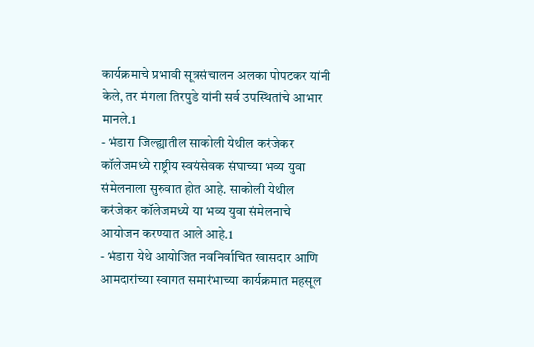कार्यक्रमाचे प्रभावी सूत्रसंचालन अलका पोपटकर यांनी केले, तर मंगला तिरपुडे यांनी सर्व उपस्थितांचे आभार मानले.1
- भंडारा जिल्ह्यातील साकोली येथील करंजेकर कॉलेजमध्ये राष्ट्रीय स्वयंसेवक संघाच्या भव्य युवा संमेलनाला सुरुवात होत आहे. साकोली येथील करंजेकर कॉलेजमध्ये या भव्य युवा संमेलनाचे आयोजन करण्यात आले आहे.1
- भंडारा येथे आयोजित नवनिर्वाचित खासदार आणि आमदारांच्या स्वागत समारंभाच्या कार्यक्रमात महसूल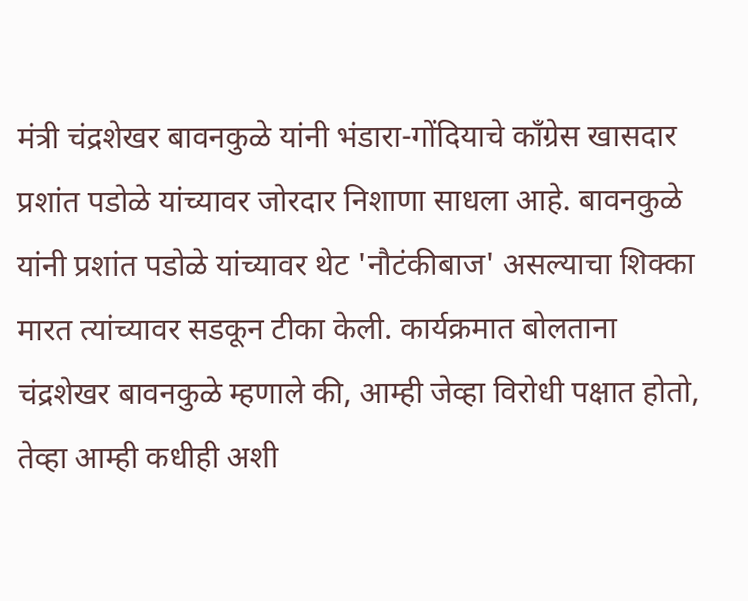मंत्री चंद्रशेखर बावनकुळे यांनी भंडारा-गोंदियाचे काँग्रेस खासदार प्रशांत पडोळे यांच्यावर जोरदार निशाणा साधला आहे. बावनकुळे यांनी प्रशांत पडोळे यांच्यावर थेट 'नौटंकीबाज' असल्याचा शिक्का मारत त्यांच्यावर सडकून टीका केली. कार्यक्रमात बोलताना चंद्रशेखर बावनकुळे म्हणाले की, आम्ही जेव्हा विरोधी पक्षात होतो, तेव्हा आम्ही कधीही अशी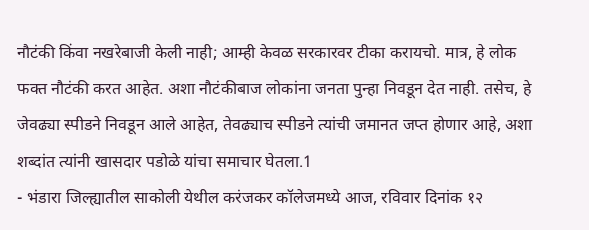नौटंकी किंवा नखरेबाजी केली नाही; आम्ही केवळ सरकारवर टीका करायचो. मात्र, हे लोक फक्त नौटंकी करत आहेत. अशा नौटंकीबाज लोकांना जनता पुन्हा निवडून देत नाही. तसेच, हे जेवढ्या स्पीडने निवडून आले आहेत, तेवढ्याच स्पीडने त्यांची जमानत जप्त होणार आहे, अशा शब्दांत त्यांनी खासदार पडोळे यांचा समाचार घेतला.1
- भंडारा जिल्ह्यातील साकोली येथील करंजकर कॉलेजमध्ये आज, रविवार दिनांक १२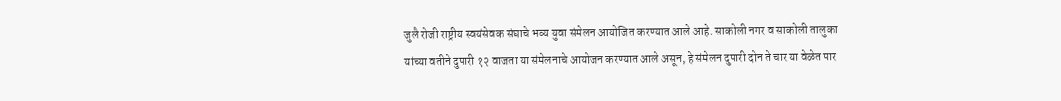जुलै रोजी राष्ट्रीय स्वयंसेवक संघाचे भव्य युवा संमेलन आयोजित करण्यात आले आहे. साकोली नगर व साकोली तालुका यांच्या वतीने दुपारी १२ वाजता या संमेलनाचे आयोजन करण्यात आले असून, हे संमेलन दुपारी दोन ते चार या वेळेत पार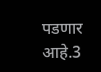पडणार आहे.3